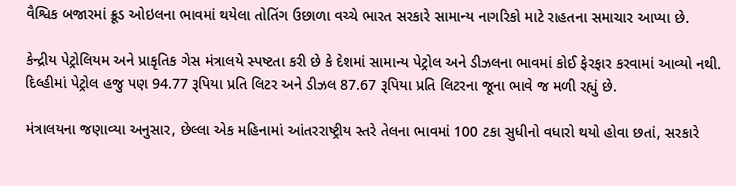વૈશ્વિક બજારમાં ક્રૂડ ઓઇલના ભાવમાં થયેલા તોતિંગ ઉછાળા વચ્ચે ભારત સરકારે સામાન્ય નાગરિકો માટે રાહતના સમાચાર આપ્યા છે.

કેન્દ્રીય પેટ્રોલિયમ અને પ્રાકૃતિક ગેસ મંત્રાલયે સ્પષ્ટતા કરી છે કે દેશમાં સામાન્ય પેટ્રોલ અને ડીઝલના ભાવમાં કોઈ ફેરફાર કરવામાં આવ્યો નથી. દિલ્હીમાં પેટ્રોલ હજુ પણ 94.77 રૂપિયા પ્રતિ લિટર અને ડીઝલ 87.67 રૂપિયા પ્રતિ લિટરના જૂના ભાવે જ મળી રહ્યું છે.

મંત્રાલયના જણાવ્યા અનુસાર, છેલ્લા એક મહિનામાં આંતરરાષ્ટ્રીય સ્તરે તેલના ભાવમાં 100 ટકા સુધીનો વધારો થયો હોવા છતાં, સરકારે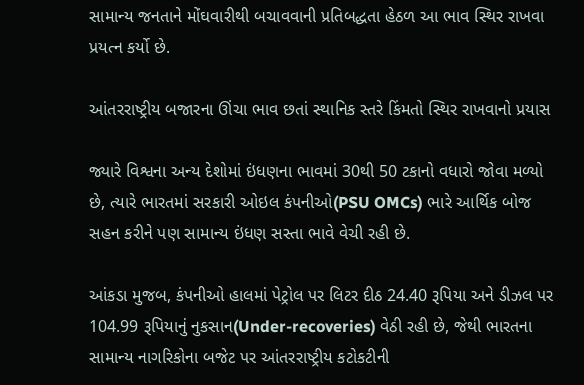સામાન્ય જનતાને મોંઘવારીથી બચાવવાની પ્રતિબદ્ધતા હેઠળ આ ભાવ સ્થિર રાખવા પ્રયત્ન કર્યો છે.

આંતરરાષ્ટ્રીય બજારના ઊંચા ભાવ છતાં સ્થાનિક સ્તરે કિંમતો સ્થિર રાખવાનો પ્રયાસ

જ્યારે વિશ્વના અન્ય દેશોમાં ઇંધણના ભાવમાં 30થી 50 ટકાનો વધારો જોવા મળ્યો છે, ત્યારે ભારતમાં સરકારી ઓઇલ કંપનીઓ(PSU OMCs) ભારે આર્થિક બોજ સહન કરીને પણ સામાન્ય ઇંધણ સસ્તા ભાવે વેચી રહી છે.

આંકડા મુજબ, કંપનીઓ હાલમાં પેટ્રોલ પર લિટર દીઠ 24.40 રૂપિયા અને ડીઝલ પર 104.99 રૂપિયાનું નુકસાન(Under-recoveries) વેઠી રહી છે, જેથી ભારતના સામાન્ય નાગરિકોના બજેટ પર આંતરરાષ્ટ્રીય કટોકટીની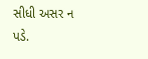સીધી અસર ન પડે.